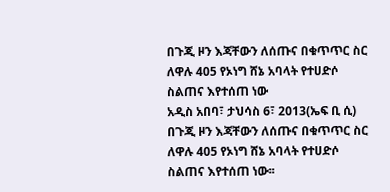በጉጂ ዞን እጃቸውን ለሰጡና በቁጥጥር ስር ለዋሉ 405 የኦነግ ሸኔ አባላት የተሀድሶ ስልጠና እየተሰጠ ነው
አዲስ አበባ፣ ታህሳስ 6፣ 2013(ኤፍ ቢ ሲ) በጉጂ ዞን እጃቸውን ለሰጡና በቁጥጥር ስር ለዋሉ 405 የኦነግ ሸኔ አባላት የተሀድሶ ስልጠና እየተሰጠ ነው፡፡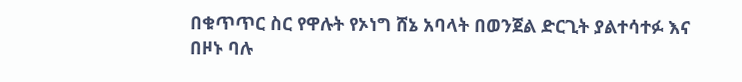በቁጥጥር ስር የዋሉት የኦነግ ሸኔ አባላት በወንጀል ድርጊት ያልተሳተፉ እና በዞኑ ባሉ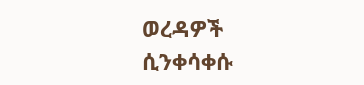ወረዳዎች ሲንቀሳቀሱ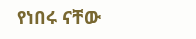የነበሩ ናቸው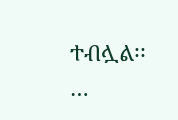ተብሏል፡፡…